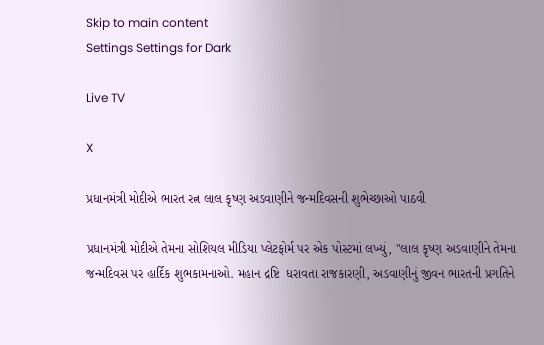Skip to main content
Settings Settings for Dark

Live TV

X

પ્રધાનમંત્રી મોદીએ ભારત રત્ન લાલ કૃષ્ણ અડવાણીને જન્મદિવસની શુભેચ્છાઓ પાઠવી

પ્રધાનમંત્રી મોદીએ તેમના સોશિયલ મીડિયા પ્લેટફોર્મ પર એક પોસ્ટમાં લખ્યું, "લાલ કૃષ્ણ અડવાણીને તેમના જન્મદિવસ પર હાર્દિક શુભકામનાઓ. મહાન દ્રષ્ટિ  ધરાવતા રાજકારણી, અડવાણીનું જીવન ભારતની પ્રગતિને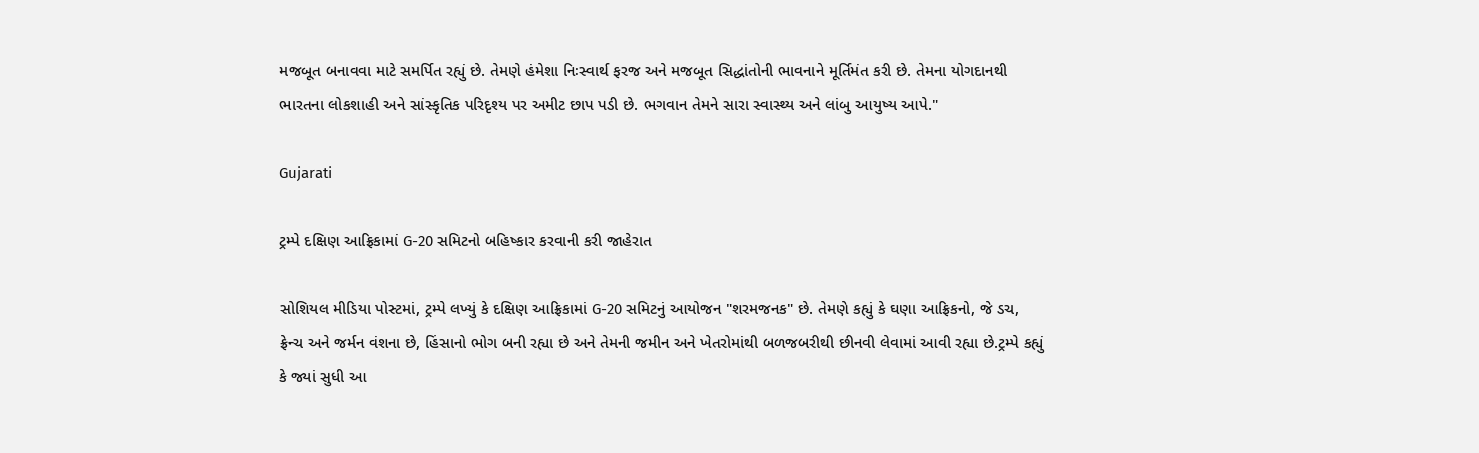મજબૂત બનાવવા માટે સમર્પિત રહ્યું છે. તેમણે હંમેશા નિઃસ્વાર્થ ફરજ અને મજબૂત સિદ્ધાંતોની ભાવનાને મૂર્તિમંત કરી છે. તેમના યોગદાનથી ભારતના લોકશાહી અને સાંસ્કૃતિક પરિદૃશ્ય પર અમીટ છાપ પડી છે. ભગવાન તેમને સારા સ્વાસ્થ્ય અને લાંબુ આયુષ્ય આપે."

Gujarati

ટ્રમ્પે દક્ષિણ આફ્રિકામાં G-20 સમિટનો બહિષ્કાર કરવાની કરી જાહેરાત

સોશિયલ મીડિયા પોસ્ટમાં, ટ્રમ્પે લખ્યું કે દક્ષિણ આફ્રિકામાં G-20 સમિટનું આયોજન "શરમજનક" છે. તેમણે કહ્યું કે ઘણા આફ્રિકનો, જે ડચ, ફ્રેન્ચ અને જર્મન વંશના છે, હિંસાનો ભોગ બની રહ્યા છે અને તેમની જમીન અને ખેતરોમાંથી બળજબરીથી છીનવી લેવામાં આવી રહ્યા છે.ટ્રમ્પે કહ્યું કે જ્યાં સુધી આ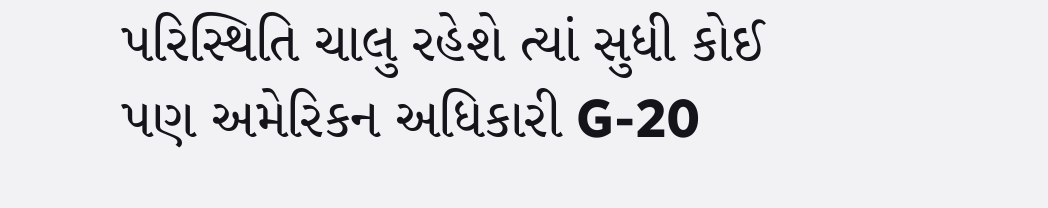પરિસ્થિતિ ચાલુ રહેશે ત્યાં સુધી કોઈ પણ અમેરિકન અધિકારી G-20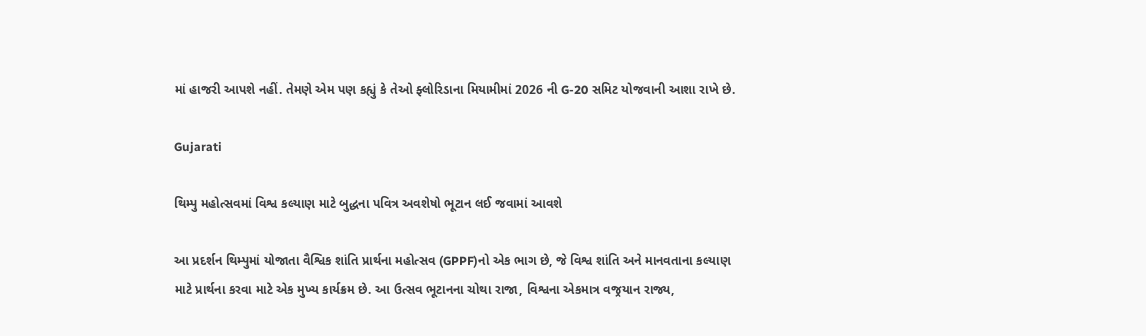માં હાજરી આપશે નહીં. તેમણે એમ પણ કહ્યું કે તેઓ ફ્લોરિડાના મિયામીમાં 2026 ની G-20 સમિટ યોજવાની આશા રાખે છે.

Gujarati

થિમ્પુ મહોત્સવમાં વિશ્વ કલ્યાણ માટે બુદ્ધના પવિત્ર અવશેષો ભૂટાન લઈ જવામાં આવશે

આ પ્રદર્શન થિમ્પુમાં યોજાતા વૈશ્વિક શાંતિ પ્રાર્થના મહોત્સવ (GPPF)નો એક ભાગ છે, જે વિશ્વ શાંતિ અને માનવતાના કલ્યાણ માટે પ્રાર્થના કરવા માટે એક મુખ્ય કાર્યક્રમ છે. આ ઉત્સવ ભૂટાનના ચોથા રાજા, વિશ્વના એકમાત્ર વજ્રયાન રાજ્ય,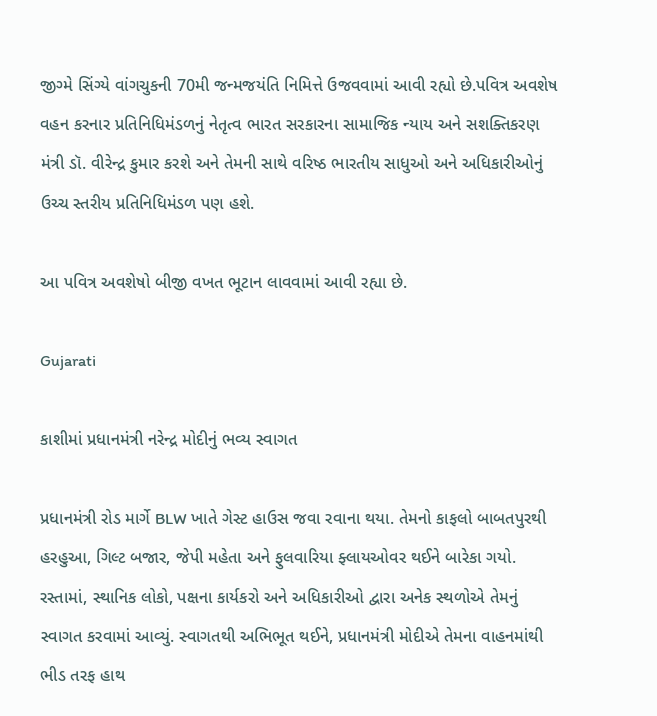જીગ્મે સિંગ્યે વાંગચુકની 70મી જન્મજયંતિ નિમિત્તે ઉજવવામાં આવી રહ્યો છે.પવિત્ર અવશેષ વહન કરનાર પ્રતિનિધિમંડળનું નેતૃત્વ ભારત સરકારના સામાજિક ન્યાય અને સશક્તિકરણ મંત્રી ડૉ. વીરેન્દ્ર કુમાર કરશે અને તેમની સાથે વરિષ્ઠ ભારતીય સાધુઓ અને અધિકારીઓનું ઉચ્ચ સ્તરીય પ્રતિનિધિમંડળ પણ હશે.

આ પવિત્ર અવશેષો બીજી વખત ભૂટાન લાવવામાં આવી રહ્યા છે.

Gujarati

કાશીમાં પ્રધાનમંત્રી નરેન્દ્ર મોદીનું ભવ્ય સ્વાગત

પ્રધાનમંત્રી રોડ માર્ગે BLW ખાતે ગેસ્ટ હાઉસ જવા રવાના થયા. તેમનો કાફલો બાબતપુરથી હરહુઆ, ગિલ્ટ બજાર, જેપી મહેતા અને ફુલવારિયા ફ્લાયઓવર થઈને બારેકા ગયો. રસ્તામાં, સ્થાનિક લોકો, પક્ષના કાર્યકરો અને અધિકારીઓ દ્વારા અનેક સ્થળોએ તેમનું સ્વાગત કરવામાં આવ્યું. સ્વાગતથી અભિભૂત થઈને, પ્રધાનમંત્રી મોદીએ તેમના વાહનમાંથી ભીડ તરફ હાથ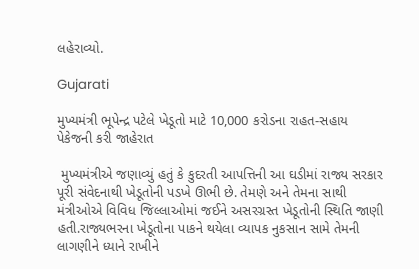લહેરાવ્યો.

Gujarati

મુખ્યમંત્રી ભૂપેન્દ્ર પટેલે ખેડૂતો માટે 10,000 કરોડના રાહત-સહાય પેકેજની કરી જાહેરાત

 મુખ્યમંત્રીએ જણાવ્યું હતું કે કુદરતી આપત્તિની આ ઘડીમાં રાજ્ય સરકાર પૂરી સંવેદનાથી ખેડૂતોની પડખે ઊભી છે. તેમણે અને તેમના સાથી મંત્રીઓએ વિવિધ જિલ્લાઓમાં જઈને અસરગ્રસ્ત ખેડૂતોની સ્થિતિ જાણી હતી.રાજ્યભરના ખેડૂતોના પાકને થયેલા વ્યાપક નુકસાન સામે તેમની લાગણીને ધ્યાને રાખીને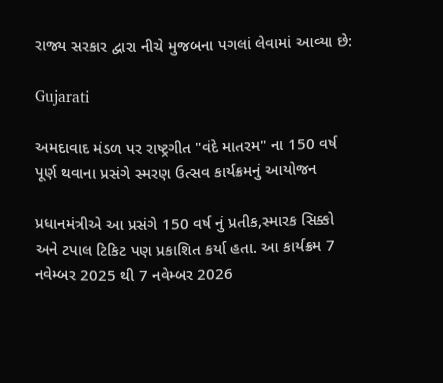રાજ્ય સરકાર દ્વારા નીચે મુજબના પગલાં લેવામાં આવ્યા છે:

Gujarati

અમદાવાદ મંડળ પર રાષ્ટ્રગીત "વંદે માતરમ" ના 150 વર્ષ પૂર્ણ થવાના પ્રસંગે સ્મરણ ઉત્સવ કાર્યક્રમનું આયોજન

પ્રધાનમંત્રીએ આ પ્રસંગે 150 વર્ષ નું પ્રતીક,સ્મારક સિક્કો અને ટપાલ ટિકિટ પણ પ્રકાશિત કર્યા હતા. આ કાર્યક્રમ 7 નવેમ્બર 2025 થી 7 નવેમ્બર 2026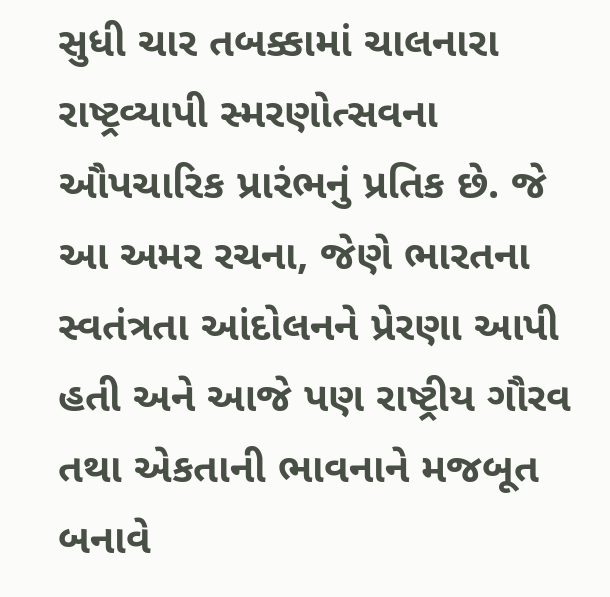સુધી ચાર તબક્કામાં ચાલનારા રાષ્ટ્રવ્યાપી સ્મરણોત્સવના ઔપચારિક પ્રારંભનું પ્રતિક છે. જે આ અમર રચના, જેણે ભારતના સ્વતંત્રતા આંદોલનને પ્રેરણા આપી હતી અને આજે પણ રાષ્ટ્રીય ગૌરવ તથા એકતાની ભાવનાને મજબૂત બનાવે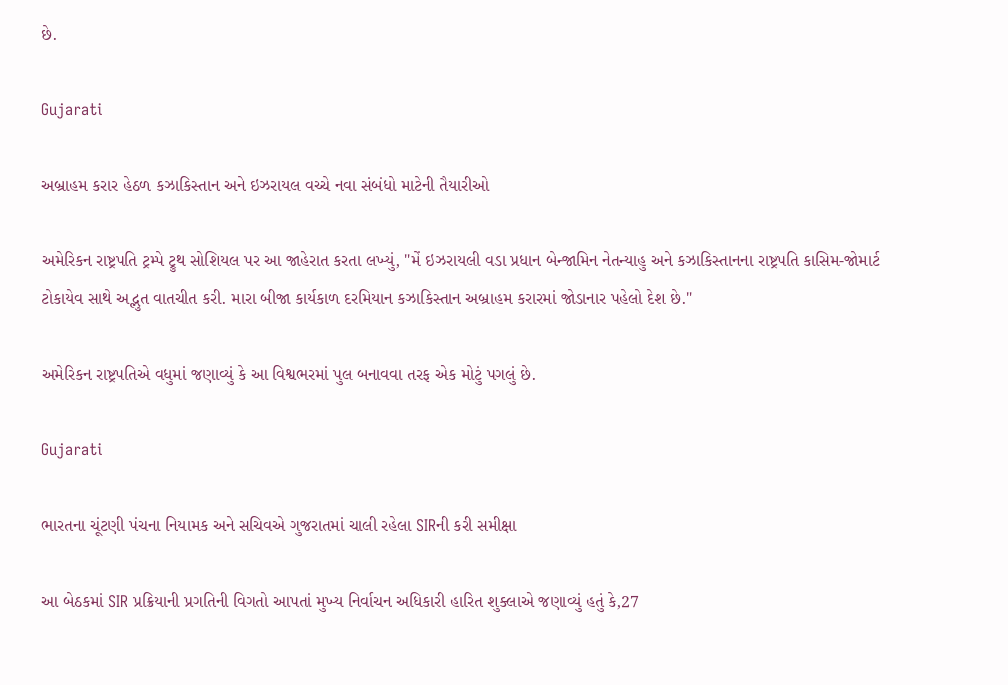છે.

Gujarati

અબ્રાહમ કરાર હેઠળ કઝાકિસ્તાન અને ઇઝરાયલ વચ્ચે નવા સંબંધો માટેની તૈયારીઓ

અમેરિકન રાષ્ટ્રપતિ ટ્રમ્પે ટ્રુથ સોશિયલ પર આ જાહેરાત કરતા લખ્યું, "મેં ઇઝરાયલી વડા પ્રધાન બેન્જામિન નેતન્યાહુ અને કઝાકિસ્તાનના રાષ્ટ્રપતિ કાસિમ-જોમાર્ટ ટોકાયેવ સાથે અદ્ભુત વાતચીત કરી. મારા બીજા કાર્યકાળ દરમિયાન કઝાકિસ્તાન અબ્રાહમ કરારમાં જોડાનાર પહેલો દેશ છે."

અમેરિકન રાષ્ટ્રપતિએ વધુમાં જણાવ્યું કે આ વિશ્વભરમાં પુલ બનાવવા તરફ એક મોટું પગલું છે.

Gujarati

ભારતના ચૂંટણી પંચના નિયામક અને સચિવએ ગુજરાતમાં ચાલી રહેલા SIRની કરી સમીક્ષા

આ બેઠકમાં SIR પ્રક્રિયાની પ્રગતિની વિગતો આપતાં મુખ્ય નિર્વાચન અધિકારી હારિત શુક્લાએ જણાવ્યું હતું કે,27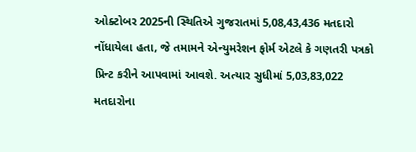ઓક્ટોબર 2025ની સ્થિતિએ ગુજરાતમાં 5,08,43,436 મતદારો નોંધાયેલા હતા, જે તમામને એન્યુમરેશન ફોર્મ એટલે કે ગણતરી પત્રકો પ્રિન્ટ કરીને આપવામાં આવશે. અત્યાર સુધીમાં 5,03,83,022 મતદારોના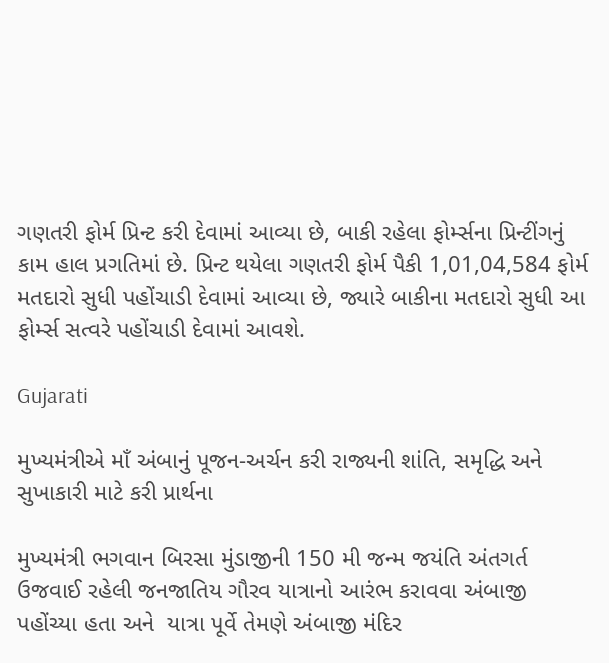ગણતરી ફોર્મ પ્રિન્ટ કરી દેવામાં આવ્યા છે, બાકી રહેલા ફોર્મ્સના પ્રિન્ટીંગનું કામ હાલ પ્રગતિમાં છે. પ્રિન્ટ થયેલા ગણતરી ફોર્મ પૈકી 1,01,04,584 ફોર્મ મતદારો સુધી પહોંચાડી દેવામાં આવ્યા છે, જ્યારે બાકીના મતદારો સુધી આ ફોર્મ્સ સત્વરે પહોંચાડી દેવામાં આવશે.

Gujarati

મુખ્યમંત્રીએ માઁ અંબાનું પૂજન-અર્ચન કરી રાજ્યની શાંતિ, સમૃદ્ધિ અને સુખાકારી માટે કરી પ્રાર્થના

મુખ્યમંત્રી ભગવાન બિરસા મુંડાજીની 150 મી જન્મ જયંતિ અંતગર્ત ઉજવાઈ રહેલી જનજાતિય ગૌરવ યાત્રાનો આરંભ કરાવવા અંબાજી પહોંચ્યા હતા અને  યાત્રા પૂર્વે તેમણે અંબાજી મંદિર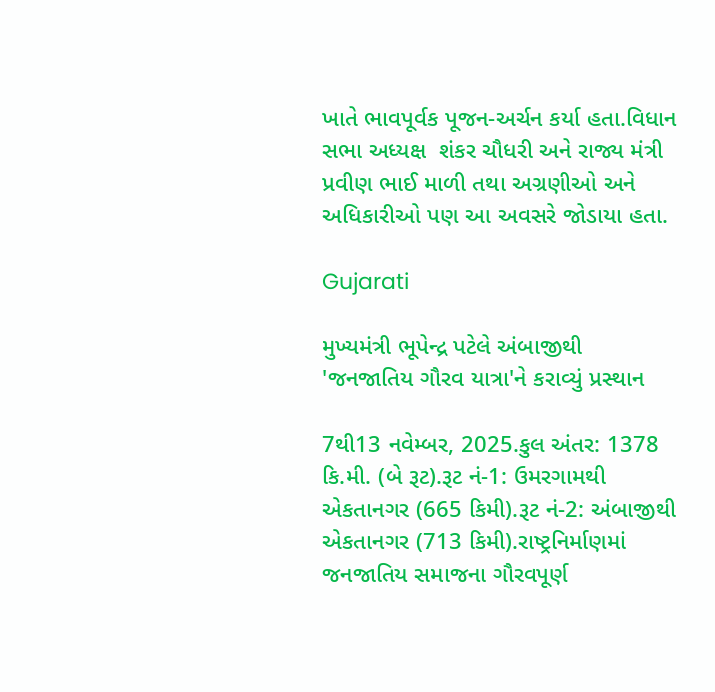ખાતે ભાવપૂર્વક પૂજન-અર્ચન કર્યા હતા.વિધાન સભા અધ્યક્ષ  શંકર ચૌધરી અને રાજ્ય મંત્રી પ્રવીણ ભાઈ માળી તથા અગ્રણીઓ અને અધિકારીઓ પણ આ અવસરે જોડાયા હતા.

Gujarati

મુખ્યમંત્રી ભૂપેન્દ્ર પટેલે અંબાજીથી 'જનજાતિય ગૌરવ યાત્રા'ને કરાવ્યું પ્રસ્થાન

7થી13 નવેમ્બર, 2025.કુલ અંતર: 1378 કિ.મી. (બે રૂટ).રૂટ નં-1: ઉમરગામથી એકતાનગર (665 કિમી).રૂટ નં-2: અંબાજીથી એકતાનગર (713 કિમી).રાષ્ટ્રનિર્માણમાં જનજાતિય સમાજના ગૌરવપૂર્ણ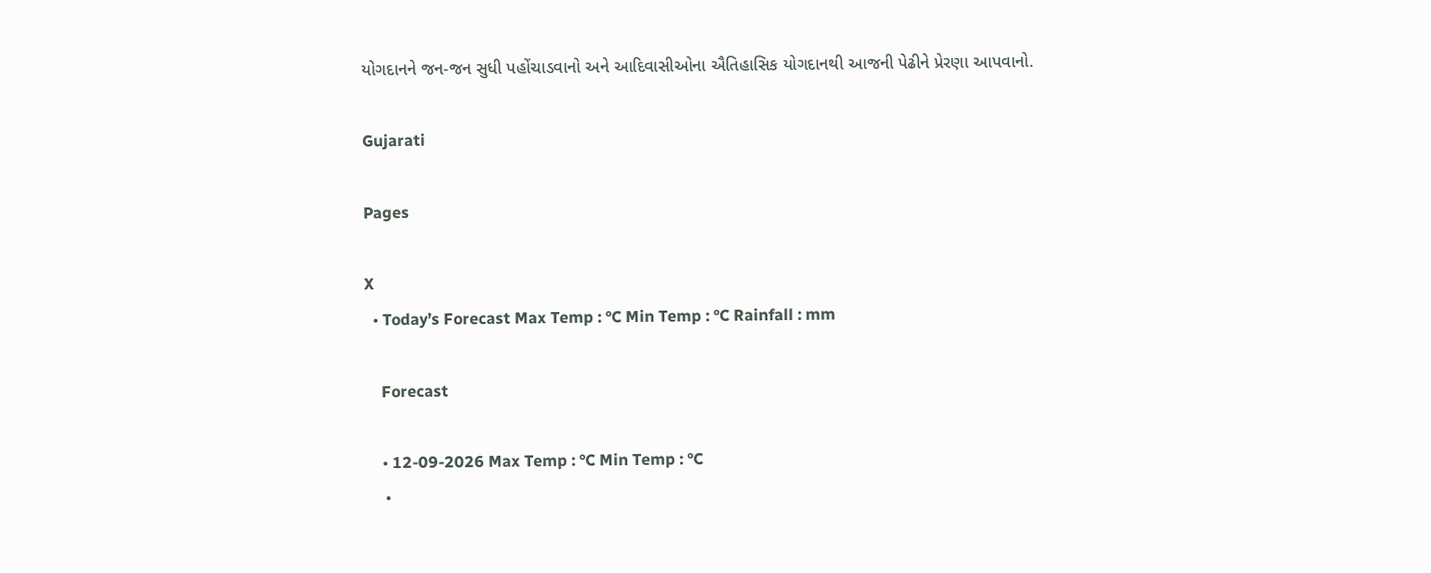યોગદાનને જન-જન સુધી પહોંચાડવાનો અને આદિવાસીઓના ઐતિહાસિક યોગદાનથી આજની પેઢીને પ્રેરણા આપવાનો.

Gujarati

Pages

X
  • Today’s Forecast Max Temp : °C Min Temp : °C Rainfall : mm

    Forecast

    • 12-09-2026 Max Temp : °C Min Temp : °C
    •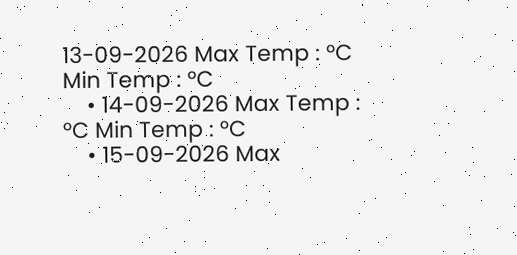13-09-2026 Max Temp : °C Min Temp : °C
    • 14-09-2026 Max Temp : °C Min Temp : °C
    • 15-09-2026 Max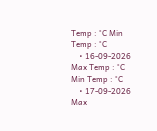Temp : °C Min Temp : °C
    • 16-09-2026 Max Temp : °C Min Temp : °C
    • 17-09-2026 Max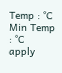Temp : °C Min Temp : °C
apply